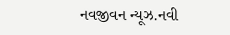નવજીવન ન્યૂઝ.નવી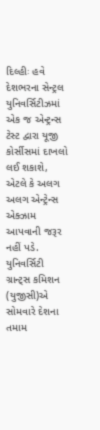દિલ્હીઃ હવે દેશભરના સેન્ટ્રલ યુનિવર્સિટીઝમાં એક જ એન્ટ્રન્સ ટેસ્ટ દ્વારા યૂજી કોર્સીસમાં દાખલો લઈ શકાશે, એટલે કે અલગ અલગ એન્ટ્રેન્સ એક્ઝામ આપવાની જરૂર નહીં પડે. યુનિવર્સિટી ગ્રાન્ટ્સ કમિશન (યુજીસી)એ સોમવારે દેશના તમામ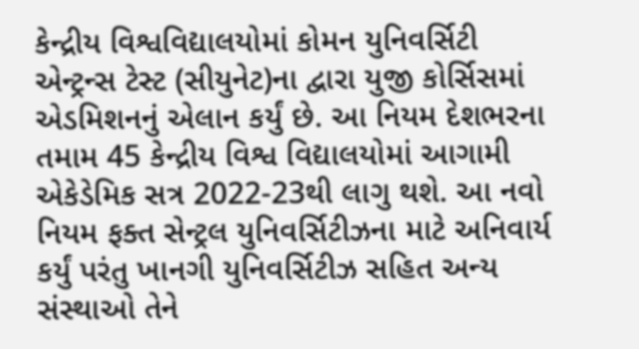કેન્દ્રીય વિશ્વવિદ્યાલયોમાં કોમન યુનિવર્સિટી એન્ટ્રન્સ ટેસ્ટ (સીયુનેટ)ના દ્વારા યુજી કોર્સિસમાં એડમિશનનું એલાન કર્યું છે. આ નિયમ દેશભરના તમામ 45 કેન્દ્રીય વિશ્વ વિદ્યાલયોમાં આગામી એકેડેમિક સત્ર 2022-23થી લાગુ થશે. આ નવો નિયમ ફક્ત સેન્ટ્રલ યુનિવર્સિટીઝના માટે અનિવાર્ય કર્યું પરંતુ ખાનગી યુનિવર્સિટીઝ સહિત અન્ય સંસ્થાઓ તેને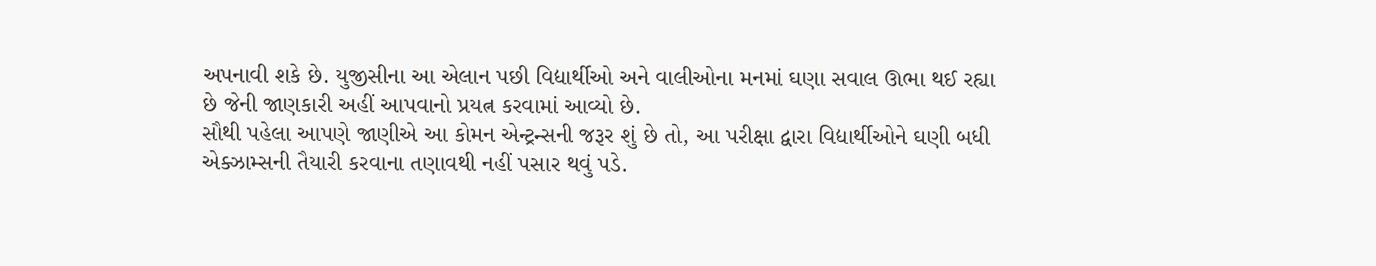અપનાવી શકે છે. યુજીસીના આ એલાન પછી વિદ્યાર્થીઓ અને વાલીઓના મનમાં ઘણા સવાલ ઊભા થઈ રહ્યા છે જેની જાણકારી અહીં આપવાનો પ્રયત્ન કરવામાં આવ્યો છે.
સૌથી પહેલા આપણે જાણીએ આ કોમન એન્ટ્રન્સની જરૂર શું છે તો, આ પરીક્ષા દ્વારા વિદ્યાર્થીઓને ઘણી બધી એક્ઝામ્સની તૈયારી કરવાના તણાવથી નહીં પસાર થવું પડે.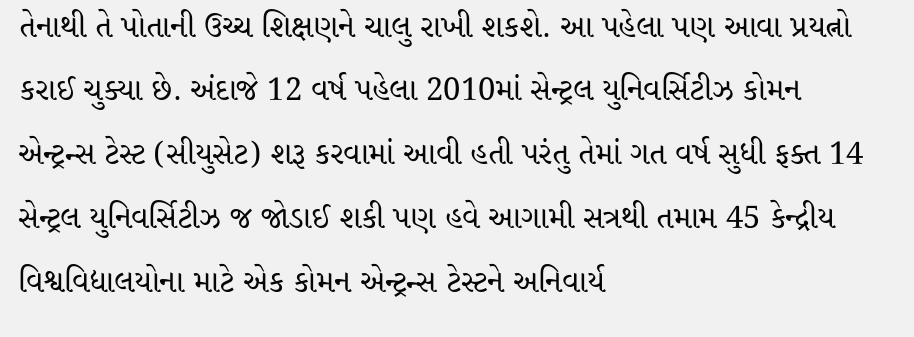તેનાથી તે પોતાની ઉચ્ચ શિક્ષણને ચાલુ રાખી શકશે. આ પહેલા પણ આવા પ્રયત્નો કરાઈ ચુક્યા છે. અંદાજે 12 વર્ષ પહેલા 2010માં સેન્ટ્રલ યુનિવર્સિટીઝ કોમન એન્ટ્રન્સ ટેસ્ટ (સીયુસેટ) શરૂ કરવામાં આવી હતી પરંતુ તેમાં ગત વર્ષ સુધી ફક્ત 14 સેન્ટ્રલ યુનિવર્સિટીઝ જ જોડાઈ શકી પણ હવે આગામી સત્રથી તમામ 45 કેન્દ્રીય વિશ્વવિદ્યાલયોના માટે એક કોમન એન્ટ્રન્સ ટેસ્ટને અનિવાર્ય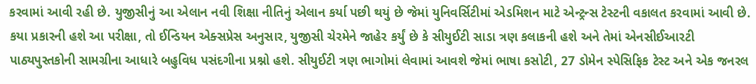કરવામાં આવી રહી છે. યુજીસીનું આ એલાન નવી શિક્ષા નીતિનું એલાન કર્યા પછી થયું છે જેમાં યુનિવર્સિટીમાં એડમિશન માટે એન્ટ્રન્સ ટેસ્ટની વકાલત કરવામાં આવી છે.
કયા પ્રકારની હશે આ પરીક્ષા, તો ઈન્ડિયન એક્સપ્રેસ અનુસાર, યુજીસી ચેરમેને જાહેર કર્યું છે કે સીયુઈટી સાડા ત્રણ કલાકની હશે અને તેમાં એનસીઈઆરટી પાઠ્યપુસ્તકોની સામગ્રીના આધારે બહુવિધ પસંદગીના પ્રશ્નો હશે. સીયુઈટી ત્રણ ભાગોમાં લેવામાં આવશે જેમાં ભાષા કસોટી, 27 ડોમેન સ્પેસિફિક ટેસ્ટ અને એક જનરલ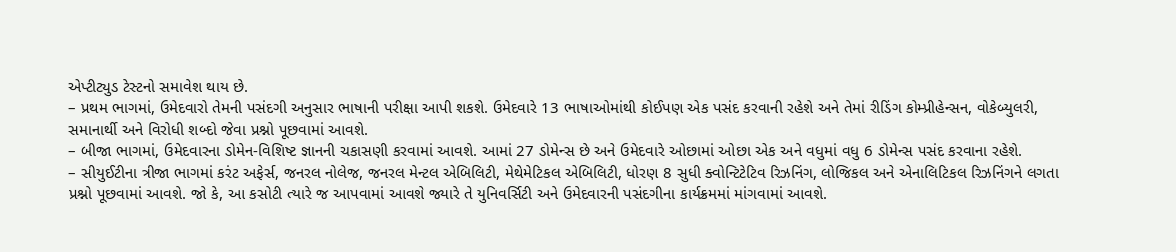એપ્ટીટ્યુડ ટેસ્ટનો સમાવેશ થાય છે.
– પ્રથમ ભાગમાં, ઉમેદવારો તેમની પસંદગી અનુસાર ભાષાની પરીક્ષા આપી શકશે. ઉમેદવારે 13 ભાષાઓમાંથી કોઈપણ એક પસંદ કરવાની રહેશે અને તેમાં રીડિંગ કોમ્પ્રીહેન્સન, વોકેબ્યુલરી, સમાનાર્થી અને વિરોધી શબ્દો જેવા પ્રશ્નો પૂછવામાં આવશે.
– બીજા ભાગમાં, ઉમેદવારના ડોમેન-વિશિષ્ટ જ્ઞાનની ચકાસણી કરવામાં આવશે. આમાં 27 ડોમેન્સ છે અને ઉમેદવારે ઓછામાં ઓછા એક અને વધુમાં વધુ 6 ડોમેન્સ પસંદ કરવાના રહેશે.
– સીયુઈટીના ત્રીજા ભાગમાં કરંટ અફેર્સ, જનરલ નોલેજ, જનરલ મેન્ટલ એબિલિટી, મેથેમેટિકલ એબિલિટી, ધોરણ 8 સુધી ક્વોન્ટિટેટિવ રિઝનિંગ, લોજિકલ અને એનાલિટિકલ રિઝનિંગને લગતા પ્રશ્નો પૂછવામાં આવશે. જો કે, આ કસોટી ત્યારે જ આપવામાં આવશે જ્યારે તે યુનિવર્સિટી અને ઉમેદવારની પસંદગીના કાર્યક્રમમાં માંગવામાં આવશે.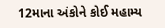12માના અંકોને કોઈ મહામ્ય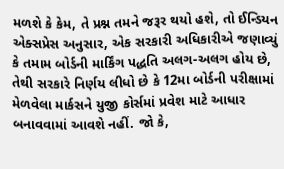મળશે કે કેમ, તે પ્રશ્ન તમને જરૂર થયો હશે, તો ઈન્ડિયન એક્સપ્રેસ અનુસાર, એક સરકારી અધિકારીએ જણાવ્યું કે તમામ બોર્ડની માર્કિંગ પદ્ધતિ અલગ-અલગ હોય છે, તેથી સરકારે નિર્ણય લીધો છે કે 12મા બોર્ડની પરીક્ષામાં મેળવેલા માર્કસને યુજી કોર્સમાં પ્રવેશ માટે આધાર બનાવવામાં આવશે નહીં. જો કે,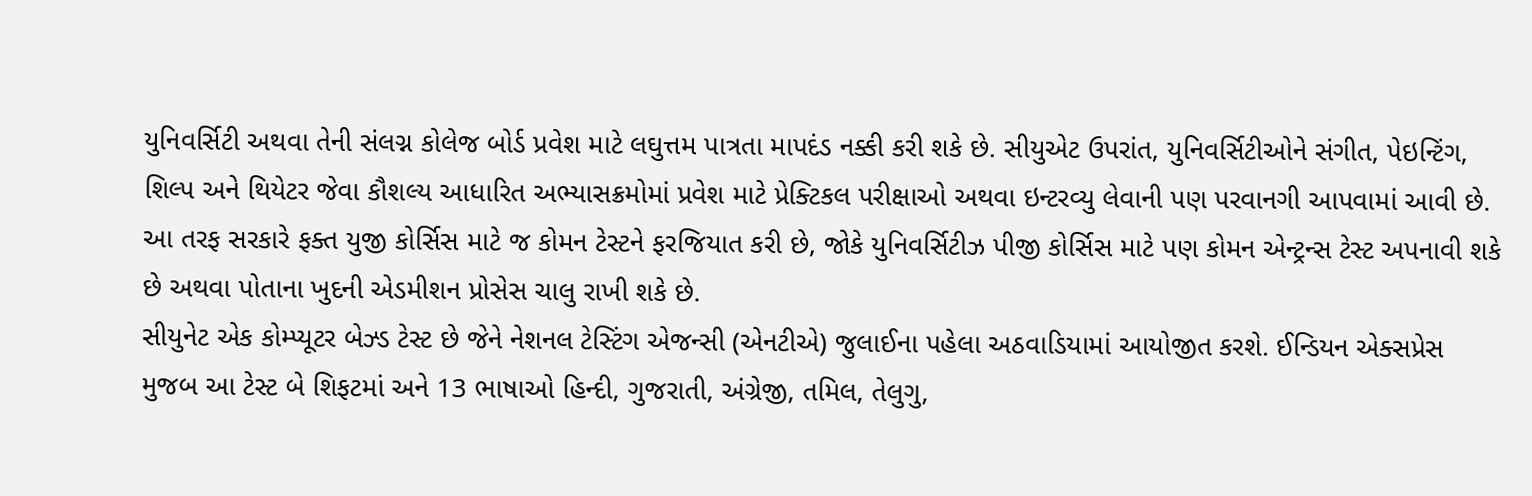યુનિવર્સિટી અથવા તેની સંલગ્ન કોલેજ બોર્ડ પ્રવેશ માટે લઘુત્તમ પાત્રતા માપદંડ નક્કી કરી શકે છે. સીયુએટ ઉપરાંત, યુનિવર્સિટીઓને સંગીત, પેઇન્ટિંગ, શિલ્પ અને થિયેટર જેવા કૌશલ્ય આધારિત અભ્યાસક્રમોમાં પ્રવેશ માટે પ્રેક્ટિકલ પરીક્ષાઓ અથવા ઇન્ટરવ્યુ લેવાની પણ પરવાનગી આપવામાં આવી છે.
આ તરફ સરકારે ફક્ત યુજી કોર્સિસ માટે જ કોમન ટેસ્ટને ફરજિયાત કરી છે, જોકે યુનિવર્સિટીઝ પીજી કોર્સિસ માટે પણ કોમન એન્ટ્રન્સ ટેસ્ટ અપનાવી શકે છે અથવા પોતાના ખુદની એડમીશન પ્રોસેસ ચાલુ રાખી શકે છે.
સીયુનેટ એક કોમ્પ્યૂટર બેઝ્ડ ટેસ્ટ છે જેને નેશનલ ટેસ્ટિંગ એજન્સી (એનટીએ) જુલાઈના પહેલા અઠવાડિયામાં આયોજીત કરશે. ઈન્ડિયન એક્સપ્રેસ મુજબ આ ટેસ્ટ બે શિફટમાં અને 13 ભાષાઓ હિન્દી, ગુજરાતી, અંગ્રેજી, તમિલ, તેલુગુ,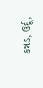કન્નડ, ઉર્દૂ,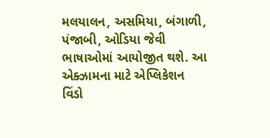મલયાલન, અસમિયા, બંગાળી, પંજાબી, ઓડિયા જેવી ભાષાઓમાં આયોજીત થશે. આ એક્ઝામના માટે એપ્લિકેશન વિંડો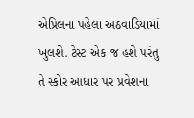એપ્રિલના પહેલા અઠવાડિયામાં ખુલશે. ટેસ્ટ એક જ હશે પરંતુ તે સ્કોર આધાર પર પ્રવેશના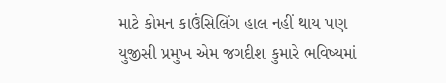માટે કોમન કાઉંસિલિંગ હાલ નહીં થાય પણ યુજીસી પ્રમુખ એમ જગદીશ કુમારે ભવિષ્યમાં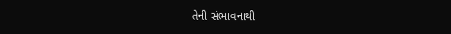તેની સંભાવનાથી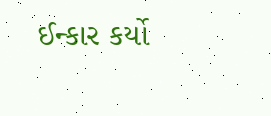ઈન્કાર કર્યો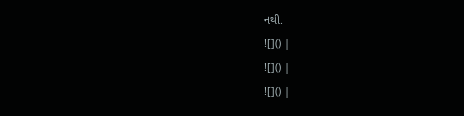નથી.
![]() |
![]() |
![]() |